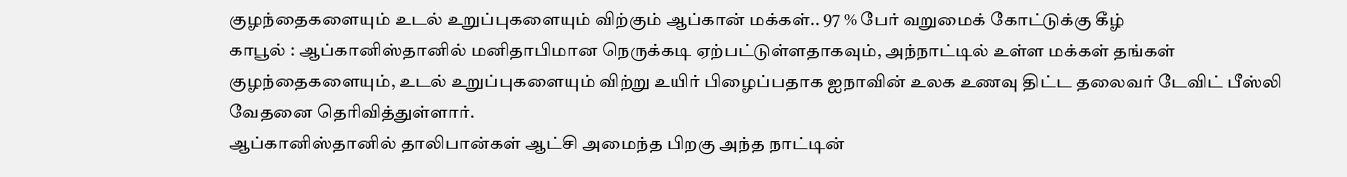குழந்தைகளையும் உடல் உறுப்புகளையும் விற்கும் ஆப்கான் மக்கள்.. 97 % பேர் வறுமைக் கோட்டுக்கு கீழ்
காபூல் : ஆப்கானிஸ்தானில் மனிதாபிமான நெருக்கடி ஏற்பட்டுள்ளதாகவும், அந்நாட்டில் உள்ள மக்கள் தங்கள் குழந்தைகளையும், உடல் உறுப்புகளையும் விற்று உயிர் பிழைப்பதாக ஐநாவின் உலக உணவு திட்ட தலைவர் டேவிட் பீஸ்லி வேதனை தெரிவித்துள்ளார்.
ஆப்கானிஸ்தானில் தாலிபான்கள் ஆட்சி அமைந்த பிறகு அந்த நாட்டின்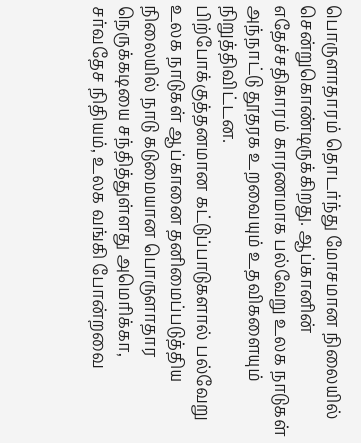பொருளாதாரம் தொடர்ந்து மோசமான நிலையில் சென்றுகொண்டிருக்கிறது. ஆப்கானின் எதேச்சதிகாரம் காரணமாக பல்வேறு உலக நாடுகள் அந்நாட்டு தூதரக உறவையும் உதவிகளையும் நிறுத்திவிட்டன.
பிற்போக்குத்தனமான கட்டுப்பாடுகளால் பல்வேறு உலக நாடுகள் ஆப்கானை தனிமைப்படுத்திய நிலையில் நாடு கடுமையான பொருளாதார நெருக்கடியை சந்தித்துள்ளது அமெரிக்கா, சர்வதேச நிதியம், உலக வங்கி போன்றவை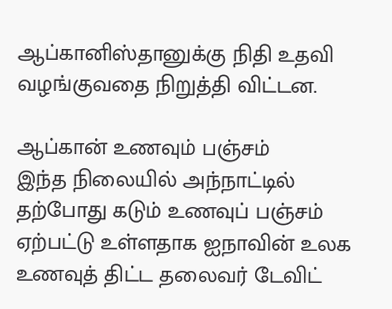ஆப்கானிஸ்தானுக்கு நிதி உதவி வழங்குவதை நிறுத்தி விட்டன.

ஆப்கான் உணவும் பஞ்சம்
இந்த நிலையில் அந்நாட்டில் தற்போது கடும் உணவுப் பஞ்சம் ஏற்பட்டு உள்ளதாக ஐநாவின் உலக உணவுத் திட்ட தலைவர் டேவிட்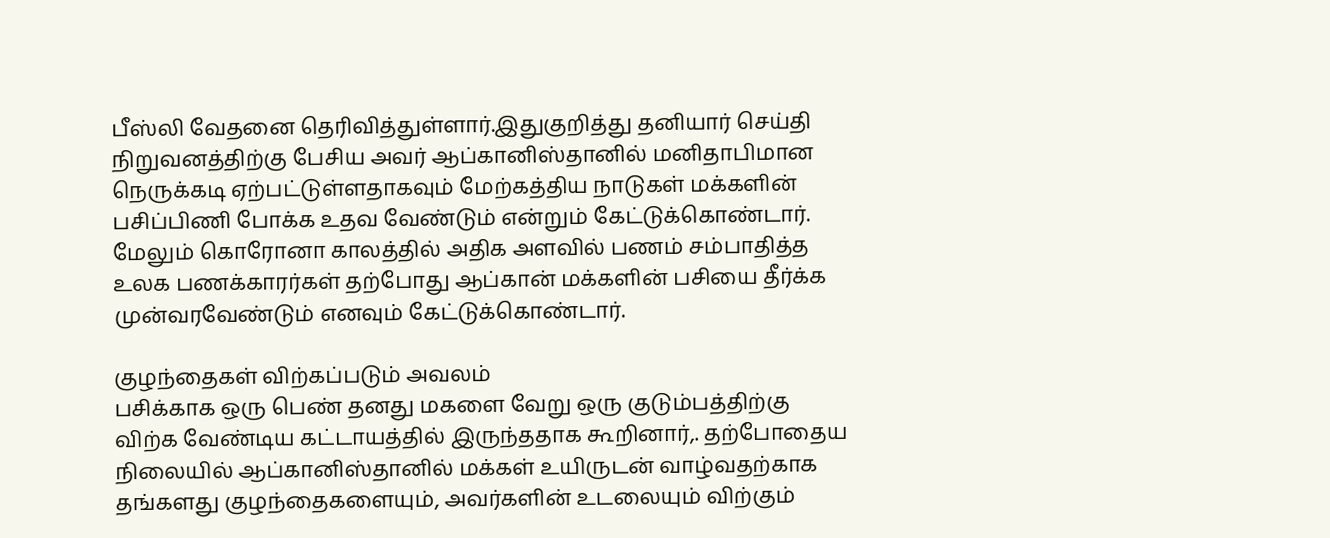பீஸ்லி வேதனை தெரிவித்துள்ளார்.இதுகுறித்து தனியார் செய்தி நிறுவனத்திற்கு பேசிய அவர் ஆப்கானிஸ்தானில் மனிதாபிமான நெருக்கடி ஏற்பட்டுள்ளதாகவும் மேற்கத்திய நாடுகள் மக்களின் பசிப்பிணி போக்க உதவ வேண்டும் என்றும் கேட்டுக்கொண்டார். மேலும் கொரோனா காலத்தில் அதிக அளவில் பணம் சம்பாதித்த உலக பணக்காரர்கள் தற்போது ஆப்கான் மக்களின் பசியை தீர்க்க முன்வரவேண்டும் எனவும் கேட்டுக்கொண்டார்.

குழந்தைகள் விற்கப்படும் அவலம்
பசிக்காக ஒரு பெண் தனது மகளை வேறு ஒரு குடும்பத்திற்கு விற்க வேண்டிய கட்டாயத்தில் இருந்ததாக கூறினார்,. தற்போதைய நிலையில் ஆப்கானிஸ்தானில் மக்கள் உயிருடன் வாழ்வதற்காக தங்களது குழந்தைகளையும், அவர்களின் உடலையும் விற்கும்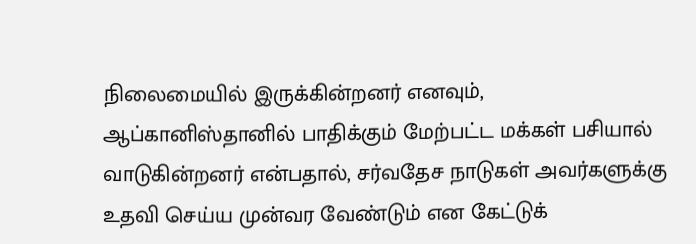நிலைமையில் இருக்கின்றனர் எனவும், ஆப்கானிஸ்தானில் பாதிக்கும் மேற்பட்ட மக்கள் பசியால் வாடுகின்றனர் என்பதால், சர்வதேச நாடுகள் அவர்களுக்கு உதவி செய்ய முன்வர வேண்டும் என கேட்டுக்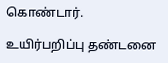கொண்டார்.

உயிர்பறிப்பு தண்டனை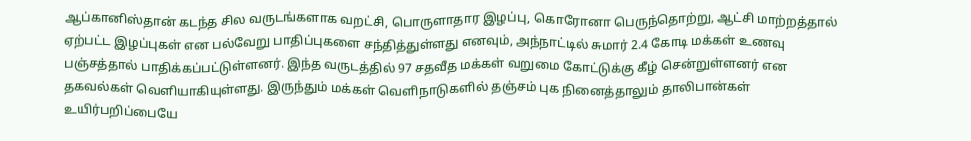ஆப்கானிஸ்தான் கடந்த சில வருடங்களாக வறட்சி, பொருளாதார இழப்பு, கொரோனா பெருந்தொற்று, ஆட்சி மாற்றத்தால் ஏற்பட்ட இழப்புகள் என பல்வேறு பாதிப்புகளை சந்தித்துள்ளது எனவும், அந்நாட்டில் சுமார் 2.4 கோடி மக்கள் உணவு பஞ்சத்தால் பாதிக்கப்பட்டுள்ளனர். இந்த வருடத்தில் 97 சதவீத மக்கள் வறுமை கோட்டுக்கு கீழ் சென்றுள்ளனர் என தகவல்கள் வெளியாகியுள்ளது. இருந்தும் மக்கள் வெளிநாடுகளில் தஞ்சம் புக நினைத்தாலும் தாலிபான்கள் உயிர்பறிப்பையே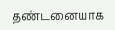தண்டனையாக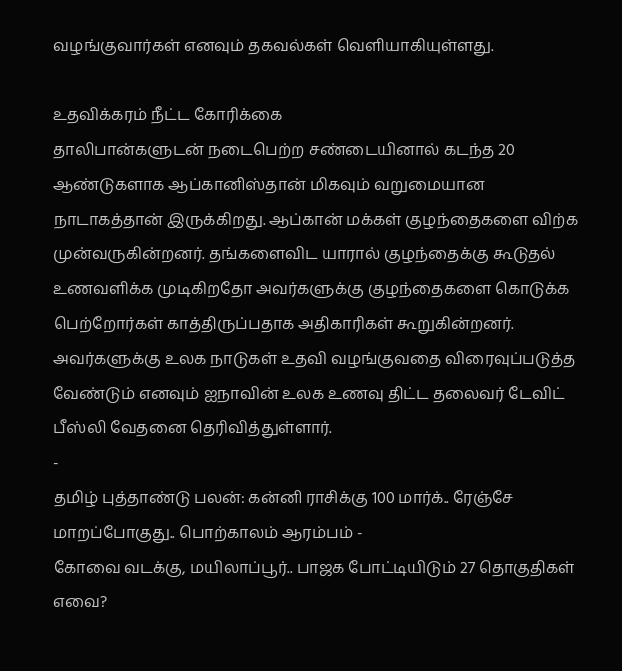வழங்குவார்கள் எனவும் தகவல்கள் வெளியாகியுள்ளது.

உதவிக்கரம் நீட்ட கோரிக்கை
தாலிபான்களுடன் நடைபெற்ற சண்டையினால் கடந்த 20 ஆண்டுகளாக ஆப்கானிஸ்தான் மிகவும் வறுமையான நாடாகத்தான் இருக்கிறது. ஆப்கான் மக்கள் குழந்தைகளை விற்க முன்வருகின்றனர். தங்களைவிட யாரால் குழந்தைக்கு கூடுதல் உணவளிக்க முடிகிறதோ அவர்களுக்கு குழந்தைகளை கொடுக்க பெற்றோர்கள் காத்திருப்பதாக அதிகாரிகள் கூறுகின்றனர். அவர்களுக்கு உலக நாடுகள் உதவி வழங்குவதை விரைவுப்படுத்த வேண்டும் எனவும் ஐநாவின் உலக உணவு திட்ட தலைவர் டேவிட் பீஸ்லி வேதனை தெரிவித்துள்ளார்.
-
தமிழ் புத்தாண்டு பலன்: கன்னி ராசிக்கு 100 மார்க்.. ரேஞ்சே மாறப்போகுது.. பொற்காலம் ஆரம்பம் -
கோவை வடக்கு, மயிலாப்பூர்.. பாஜக போட்டியிடும் 27 தொகுதிகள் எவை?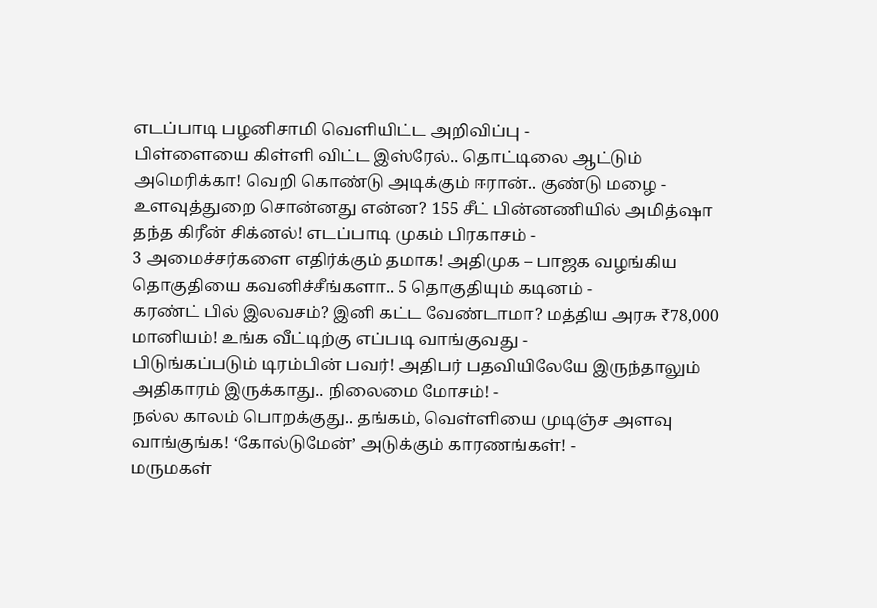எடப்பாடி பழனிசாமி வெளியிட்ட அறிவிப்பு -
பிள்ளையை கிள்ளி விட்ட இஸ்ரேல்.. தொட்டிலை ஆட்டும் அமெரிக்கா! வெறி கொண்டு அடிக்கும் ஈரான்.. குண்டு மழை -
உளவுத்துறை சொன்னது என்ன? 155 சீட் பின்னணியில் அமித்ஷா தந்த கிரீன் சிக்னல்! எடப்பாடி முகம் பிரகாசம் -
3 அமைச்சர்களை எதிர்க்கும் தமாக! அதிமுக – பாஜக வழங்கிய தொகுதியை கவனிச்சீங்களா.. 5 தொகுதியும் கடினம் -
கரண்ட் பில் இலவசம்? இனி கட்ட வேண்டாமா? மத்திய அரசு ₹78,000 மானியம்! உங்க வீட்டிற்கு எப்படி வாங்குவது -
பிடுங்கப்படும் டிரம்பின் பவர்! அதிபர் பதவியிலேயே இருந்தாலும் அதிகாரம் இருக்காது.. நிலைமை மோசம்! -
நல்ல காலம் பொறக்குது.. தங்கம், வெள்ளியை முடிஞ்ச அளவு வாங்குங்க! ‘கோல்டுமேன்’ அடுக்கும் காரணங்கள்! -
மருமகள்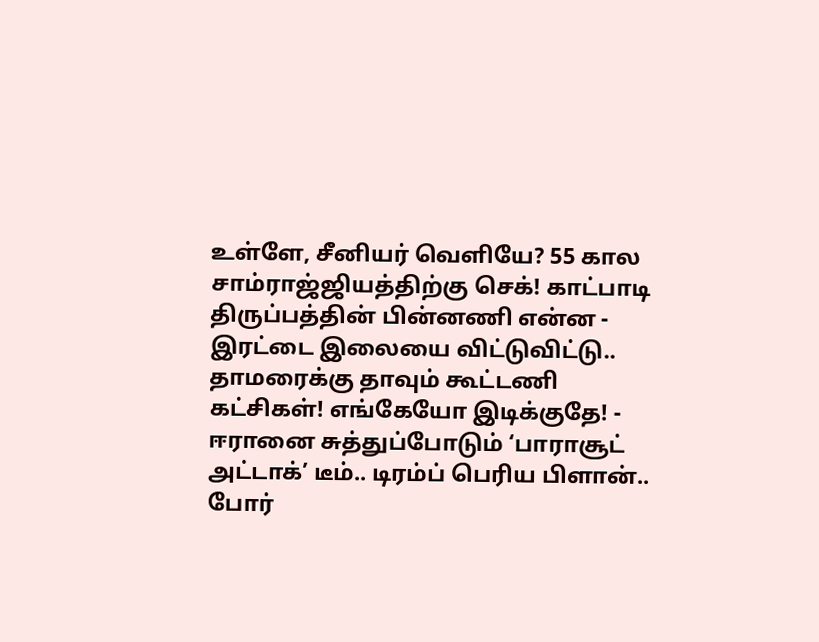உள்ளே, சீனியர் வெளியே? 55 கால சாம்ராஜ்ஜியத்திற்கு செக்! காட்பாடி திருப்பத்தின் பின்னணி என்ன -
இரட்டை இலையை விட்டுவிட்டு.. தாமரைக்கு தாவும் கூட்டணி கட்சிகள்! எங்கேயோ இடிக்குதே! -
ஈரானை சுத்துப்போடும் ‘பாராசூட் அட்டாக்’ டீம்.. டிரம்ப் பெரிய பிளான்.. போர்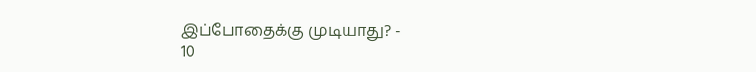இப்போதைக்கு முடியாது? -
10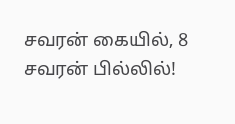சவரன் கையில், 8 சவரன் பில்லில்!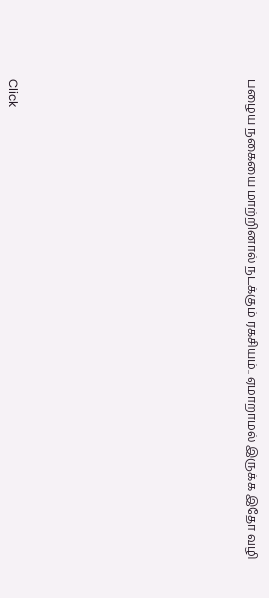பழைய நகையை மாற்றினால் நடக்கும் ரகசியம்.. ஏமாறாமல் இருக்க இதோ வழி












Click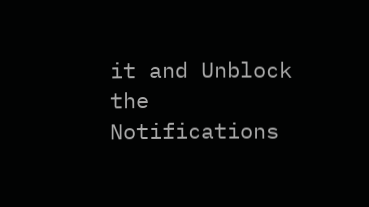it and Unblock the Notifications